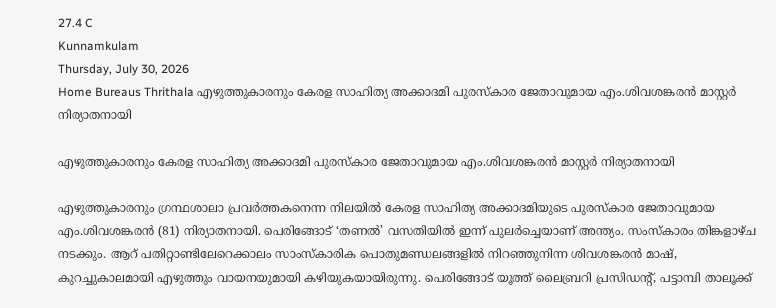27.4 C
Kunnamkulam
Thursday, July 30, 2026
Home Bureaus Thrithala എഴുത്തുകാരനും കേരള സാഹിത്യ അക്കാദമി പുരസ്‌കാര ജേതാവുമായ എം.ശിവശങ്കരന്‍ മാസ്റ്റര്‍ നിര്യാതനായി

എഴുത്തുകാരനും കേരള സാഹിത്യ അക്കാദമി പുരസ്‌കാര ജേതാവുമായ എം.ശിവശങ്കരന്‍ മാസ്റ്റര്‍ നിര്യാതനായി

എഴുത്തുകാരനും ഗ്രന്ഥശാലാ പ്രവര്‍ത്തകനെന്ന നിലയില്‍ കേരള സാഹിത്യ അക്കാദമിയുടെ പുരസ്‌കാര ജേതാവുമായ എം.ശിവശങ്കരന്‍ (81) നിര്യാതനായി. പെരിങ്ങോട് ‘തണല്‍’ വസതിയില്‍ ഇന്ന് പുലര്‍ച്ചെയാണ് അന്ത്യം. സംസ്‌കാരം തിങ്കളാഴ്ച നടക്കും. ആറ് പതിറ്റാണ്ടിലേറെക്കാലം സാംസ്‌കാരിക പൊതുമണ്ഡലങ്ങളില്‍ നിറഞ്ഞുനിന്ന ശിവശങ്കരന്‍ മാഷ്, കുറച്ചുകാലമായി എഴുത്തും വായനയുമായി കഴിയുകയായിരുന്നു. പെരിങ്ങോട് യൂത്ത് ലൈബ്രറി പ്രസിഡന്റ്, പട്ടാമ്പി താലൂക്ക്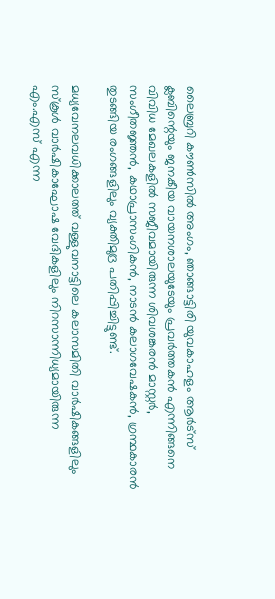ലൈബ്രറി കൗണ്‍സില്‍ അംഗം, ഞാങ്ങാട്ടിരി യുവകാഹളം ആര്‍ട്‌സ് ക്ലബിന്റെയും ജനകീയ വായനശാലയുടേയും പ്രവര്‍ത്തകന്‍ എന്നിങ്ങനെ വിവിധ മേഖലകളില്‍ സജീവമായിരുന്ന ശിവശങ്കരന്‍ മാസ്റ്റര്‍, സംഗീതജ്ഞന്‍, കഥാപ്രാസംഗികന്‍, നാടന്‍ കലാഗവേഷകന്‍, ഗ്രന്ഥകാരന്‍ തുടങ്ങിയ രംഗങ്ങളിലും വ്യക്തിമുദ്ര പതിപ്പിച്ചിട്ടുണ്ട്.

മധ്യവേനലവധിക്കാലത്ത് വള്ളുവനാട്ടിലെ കലാസമിതി വാര്‍ഷികങ്ങളിലും സ്‌കൂള്‍ വാര്‍ഷികാഘോഷ വേദികളിലും നിറസാന്നിധ്യമായിരുന്ന എം.എസ് എന്ന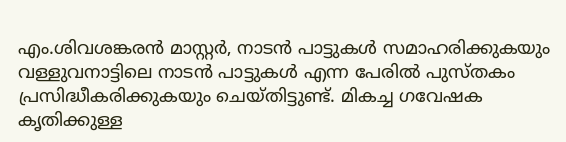എം.ശിവശങ്കരന്‍ മാസ്റ്റര്‍, നാടന്‍ പാട്ടുകള്‍ സമാഹരിക്കുകയും വള്ളുവനാട്ടിലെ നാടന്‍ പാട്ടുകള്‍ എന്ന പേരില്‍ പുസ്തകം പ്രസിദ്ധീകരിക്കുകയും ചെയ്തിട്ടുണ്ട്. മികച്ച ഗവേഷക കൃതിക്കുള്ള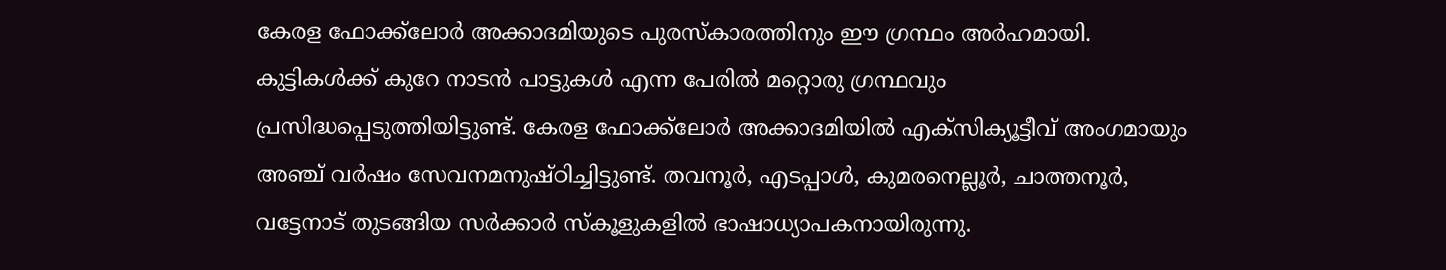കേരള ഫോക്ക്‌ലോര്‍ അക്കാദമിയുടെ പുരസ്‌കാരത്തിനും ഈ ഗ്രന്ഥം അര്‍ഹമായി. കുട്ടികള്‍ക്ക് കുറേ നാടന്‍ പാട്ടുകള്‍ എന്ന പേരില്‍ മറ്റൊരു ഗ്രന്ഥവും പ്രസിദ്ധപ്പെടുത്തിയിട്ടുണ്ട്. കേരള ഫോക്ക്‌ലോര്‍ അക്കാദമിയില്‍ എക്‌സിക്യൂട്ടീവ് അംഗമായും അഞ്ച് വര്‍ഷം സേവനമനുഷ്ഠിച്ചിട്ടുണ്ട്. തവനൂര്‍, എടപ്പാള്‍, കുമരനെല്ലൂര്‍, ചാത്തനൂര്‍, വട്ടേനാട് തുടങ്ങിയ സര്‍ക്കാര്‍ സ്‌കൂളുകളില്‍ ഭാഷാധ്യാപകനായിരുന്നു.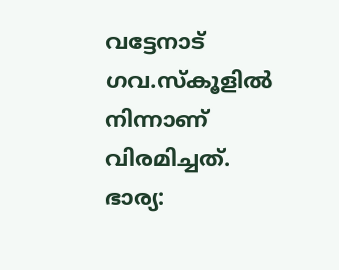വട്ടേനാട് ഗവ.സ്‌കൂളില്‍ നിന്നാണ് വിരമിച്ചത്.
ഭാര്യ: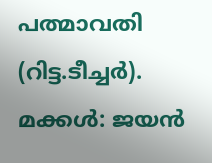പത്മാവതി (റിട്ട.ടീച്ചര്‍).
മക്കള്‍: ജയന്‍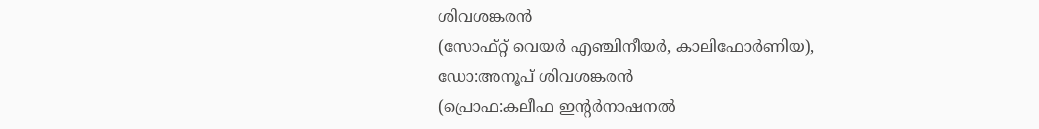ശിവശങ്കരന്‍
(സോഫ്റ്റ് വെയര്‍ എഞ്ചിനീയര്‍, കാലിഫോര്‍ണിയ),
ഡോ:അനൂപ് ശിവശങ്കരന്‍
(പ്രൊഫ:കലീഫ ഇന്റര്‍നാഷനല്‍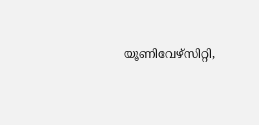യൂണിവേഴ്‌സിറ്റി,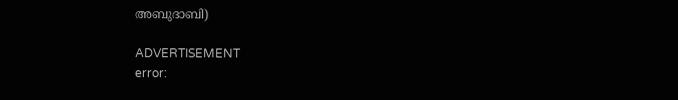അബുദാബി)

ADVERTISEMENT
error: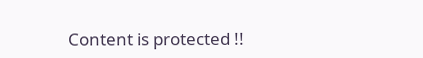Content is protected !!